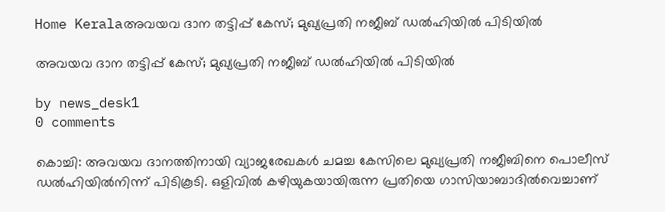Home Keralaഅവയവ ദാന തട്ടിപ്പ് കേസ്; മുഖ്യപ്രതി നജീബ് ഡല്‍ഹിയില്‍ പിടിയില്‍

അവയവ ദാന തട്ടിപ്പ് കേസ്; മുഖ്യപ്രതി നജീബ് ഡല്‍ഹിയില്‍ പിടിയില്‍

by news_desk1
0 comments

കൊച്ചി: അവയവ ദാനത്തിനായി വ്യാജരേഖകള്‍ ചമച്ച കേസിലെ മുഖ്യപ്രതി നജീബിനെ പൊലീസ് ഡല്‍ഹിയില്‍നിന്ന് പിടികൂടി. ഒളിവില്‍ കഴിയുകയായിരുന്ന പ്രതിയെ ഗാസിയാബാദില്‍വെച്ചാണ്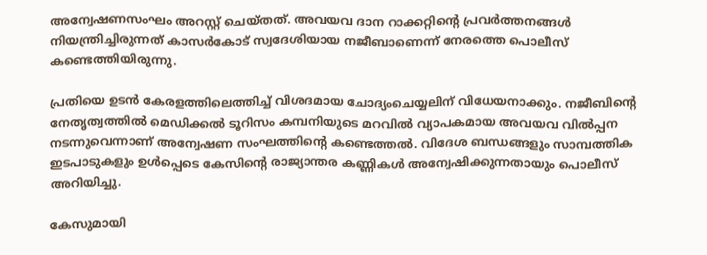അന്വേഷണസംഘം അറസ്റ്റ് ചെയ്തത്. അവയവ ദാന റാക്കറ്റിന്റെ പ്രവര്‍ത്തനങ്ങള്‍ നിയന്ത്രിച്ചിരുന്നത് കാസര്‍കോട് സ്വദേശിയായ നജീബാണെന്ന് നേരത്തെ പൊലീസ് കണ്ടെത്തിയിരുന്നു.

പ്രതിയെ ഉടന്‍ കേരളത്തിലെത്തിച്ച് വിശദമായ ചോദ്യംചെയ്യലിന് വിധേയനാക്കും. നജീബിന്റെ നേതൃത്വത്തില്‍ മെഡിക്കല്‍ ടൂറിസം കമ്പനിയുടെ മറവില്‍ വ്യാപകമായ അവയവ വില്‍പ്പന നടന്നുവെന്നാണ് അന്വേഷണ സംഘത്തിന്റെ കണ്ടെത്തല്‍. വിദേശ ബന്ധങ്ങളും സാമ്പത്തിക ഇടപാടുകളും ഉള്‍പ്പെടെ കേസിന്റെ രാജ്യാന്തര കണ്ണികള്‍ അന്വേഷിക്കുന്നതായും പൊലീസ് അറിയിച്ചു.

കേസുമായി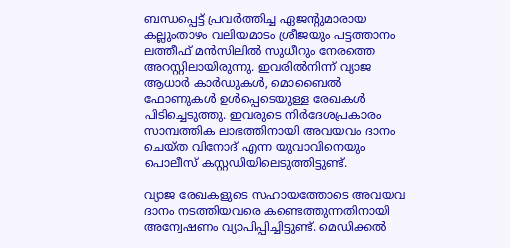ബന്ധപ്പെട്ട് പ്രവര്‍ത്തിച്ച ഏജന്റുമാരായ കല്ലുംതാഴം വലിയമാടം ശ്രീജയും പട്ടത്താനം ലത്തീഫ് മന്‍സിലില്‍ സുധീറും നേരത്തെ അറസ്റ്റിലായിരുന്നു. ഇവരില്‍നിന്ന് വ്യാജ ആധാര്‍ കാര്‍ഡുകള്‍, മൊബൈല്‍ ഫോണുകള്‍ ഉള്‍പ്പെടെയുള്ള രേഖകള്‍ പിടിച്ചെടുത്തു. ഇവരുടെ നിര്‍ദേശപ്രകാരം സാമ്പത്തിക ലാഭത്തിനായി അവയവം ദാനം ചെയ്ത വിനോദ് എന്ന യുവാവിനെയും പൊലീസ് കസ്റ്റഡിയിലെടുത്തിട്ടുണ്ട്.

വ്യാജ രേഖകളുടെ സഹായത്തോടെ അവയവ ദാനം നടത്തിയവരെ കണ്ടെത്തുന്നതിനായി അന്വേഷണം വ്യാപിപ്പിച്ചിട്ടുണ്ട്. മെഡിക്കല്‍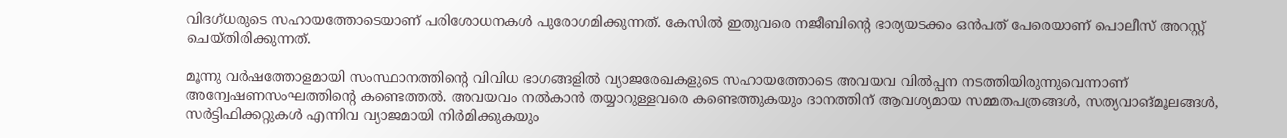വിദഗ്ധരുടെ സഹായത്തോടെയാണ് പരിശോധനകള്‍ പുരോഗമിക്കുന്നത്. കേസില്‍ ഇതുവരെ നജീബിന്റെ ഭാര്യയടക്കം ഒന്‍പത് പേരെയാണ് പൊലീസ് അറസ്റ്റ് ചെയ്തിരിക്കുന്നത്.

മൂന്നു വര്‍ഷത്തോളമായി സംസ്ഥാനത്തിന്റെ വിവിധ ഭാഗങ്ങളില്‍ വ്യാജരേഖകളുടെ സഹായത്തോടെ അവയവ വില്‍പ്പന നടത്തിയിരുന്നുവെന്നാണ് അന്വേഷണസംഘത്തിന്റെ കണ്ടെത്തല്‍. അവയവം നല്‍കാന്‍ തയ്യാറുള്ളവരെ കണ്ടെത്തുകയും ദാനത്തിന് ആവശ്യമായ സമ്മതപത്രങ്ങള്‍, സത്യവാങ്മൂലങ്ങള്‍, സര്‍ട്ടിഫിക്കറ്റുകള്‍ എന്നിവ വ്യാജമായി നിര്‍മിക്കുകയും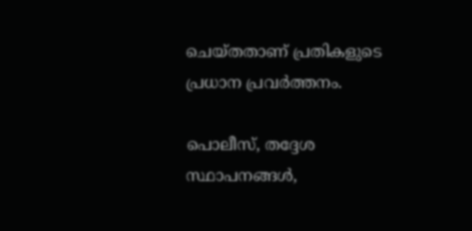ചെയ്തതാണ് പ്രതികളുടെ പ്രധാന പ്രവര്‍ത്തനം.

പൊലീസ്, തദ്ദേശ സ്ഥാപനങ്ങള്‍,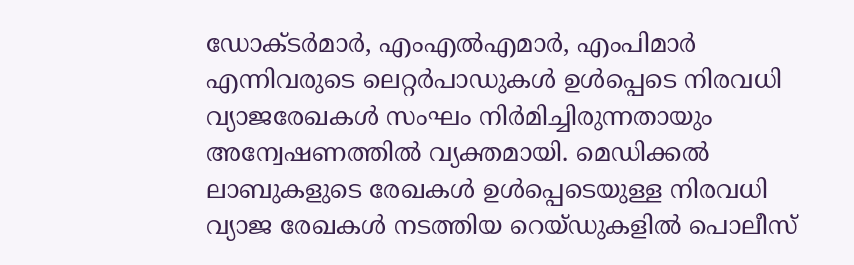ഡോക്ടര്‍മാര്‍, എംഎല്‍എമാര്‍, എംപിമാര്‍ എന്നിവരുടെ ലെറ്റര്‍പാഡുകള്‍ ഉള്‍പ്പെടെ നിരവധി വ്യാജരേഖകള്‍ സംഘം നിര്‍മിച്ചിരുന്നതായും അന്വേഷണത്തില്‍ വ്യക്തമായി. മെഡിക്കല്‍ ലാബുകളുടെ രേഖകള്‍ ഉള്‍പ്പെടെയുള്ള നിരവധി വ്യാജ രേഖകള്‍ നടത്തിയ റെയ്ഡുകളില്‍ പൊലീസ്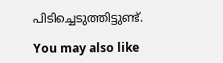പിടിച്ചെടുത്തിട്ടുണ്ട്.

You may also like